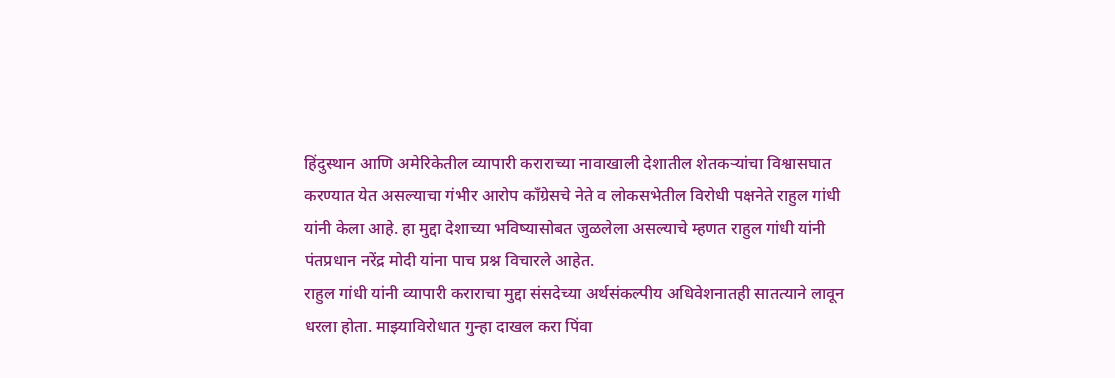हिंदुस्थान आणि अमेरिकेतील व्यापारी कराराच्या नावाखाली देशातील शेतकऱ्यांचा विश्वासघात करण्यात येत असल्याचा गंभीर आरोप काँग्रेसचे नेते व लोकसभेतील विरोधी पक्षनेते राहुल गांधी यांनी केला आहे. हा मुद्दा देशाच्या भविष्यासोबत जुळलेला असल्याचे म्हणत राहुल गांधी यांनी पंतप्रधान नरेंद्र मोदी यांना पाच प्रश्न विचारले आहेत.
राहुल गांधी यांनी व्यापारी कराराचा मुद्दा संसदेच्या अर्थसंकल्पीय अधिवेशनातही सातत्याने लावून धरला होता. माझ्याविरोधात गुन्हा दाखल करा पिंवा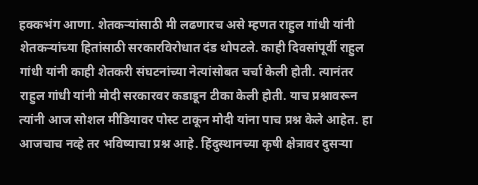हक्कभंग आणा. शेतकऱ्यांसाठी मी लढणारच असे म्हणत राहुल गांधी यांनी शेतकऱ्यांच्या हितांसाठी सरकारविरोधात दंड थोपटले. काही दिवसांपूर्वी राहुल गांधी यांनी काही शेतकरी संघटनांच्या नेत्यांसोबत चर्चा केली होती. त्यानंतर राहुल गांधी यांनी मोदी सरकारवर कडाडून टीका केली होती. याच प्रश्नावरून त्यांनी आज सोशल मीडियावर पोस्ट टाकून मोदी यांना पाच प्रश्न केले आहेत. हा आजचाच नव्हे तर भविष्याचा प्रश्न आहे. हिंदुस्थानच्या कृषी क्षेत्रावर दुसऱ्या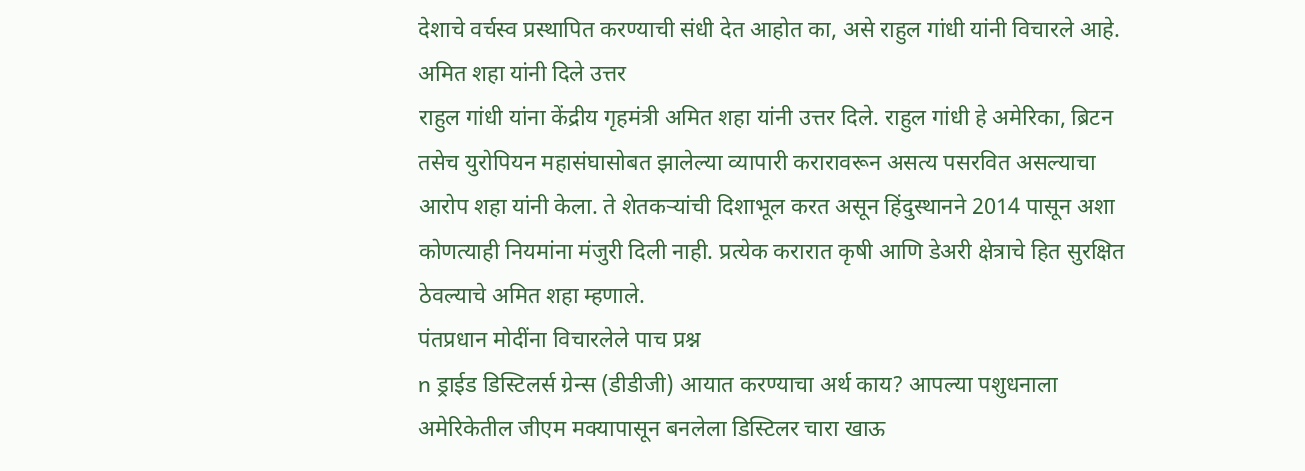देशाचे वर्चस्व प्रस्थापित करण्याची संधी देत आहोत का, असे राहुल गांधी यांनी विचारले आहे.
अमित शहा यांनी दिले उत्तर
राहुल गांधी यांना केंद्रीय गृहमंत्री अमित शहा यांनी उत्तर दिले. राहुल गांधी हे अमेरिका, ब्रिटन तसेच युरोपियन महासंघासोबत झालेल्या व्यापारी करारावरून असत्य पसरवित असल्याचा आरोप शहा यांनी केला. ते शेतकऱ्यांची दिशाभूल करत असून हिंदुस्थानने 2014 पासून अशा कोणत्याही नियमांना मंजुरी दिली नाही. प्रत्येक करारात कृषी आणि डेअरी क्षेत्राचे हित सुरक्षित ठेवल्याचे अमित शहा म्हणाले.
पंतप्रधान मोदींना विचारलेले पाच प्रश्न
n ड्राईड डिस्टिलर्स ग्रेन्स (डीडीजी) आयात करण्याचा अर्थ काय? आपल्या पशुधनाला अमेरिकेतील जीएम मक्यापासून बनलेला डिस्टिलर चारा खाऊ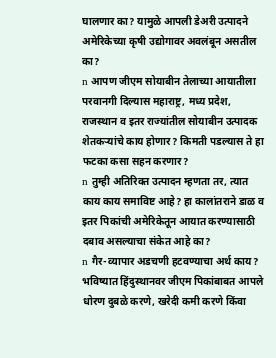घालणार का? यामुळे आपली डेअरी उत्पादने अमेरिकेच्या कृषी उद्योगावर अवलंबून असतील का?
n आपण जीएम सोयाबीन तेलाच्या आयातीला परवानगी दिल्यास महाराष्ट्र, मध्य प्रदेश, राजस्थान व इतर राज्यांतील सोयाबीन उत्पादक शेतकऱ्यांचे काय होणार? किमती पडल्यास ते हा फटका कसा सहन करणार?
n तुम्ही अतिरिक्त उत्पादन म्हणता तर, त्यात काय काय समाविष्ट आहे? हा कालांतराने डाळ व इतर पिकांची अमेरिकेतून आयात करण्यासाठी दबाव असल्याचा संकेत आहे का?
n गैर-व्यापार अडचणी हटवण्याचा अर्थ काय? भविष्यात हिंदुस्थानवर जीएम पिकांबाबत आपले धोरण दुबळे करणे, खरेदी कमी करणे किंवा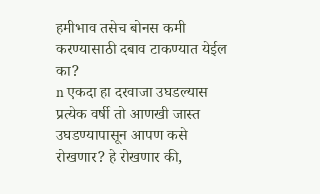हमीभाव तसेच बोनस कमी करण्यासाठी दबाव टाकण्यात येईल का?
n एकदा हा दरवाजा उघडल्यास प्रत्येक वर्षी तो आणखी जास्त उघडण्यापासून आपण कसे रोखणार? हे रोखणार की,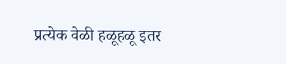प्रत्येक वेळी हळूहळू इतर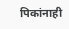पिकांनाही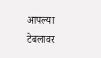आपल्या टेबलावर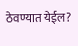ठेवण्यात येईल?